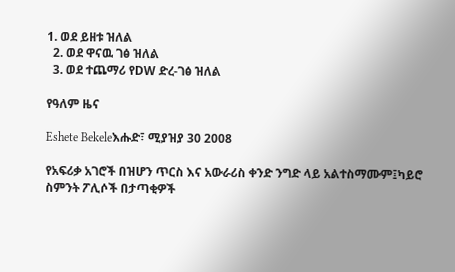1. ወደ ይዘቱ ዝለል
  2. ወደ ዋናዉ ገፅ ዝለል
  3. ወደ ተጨማሪ የDW ድረ-ገፅ ዝለል

የዓለም ዜና

Eshete Bekeleእሑድ፣ ሚያዝያ 30 2008

የአፍሪቃ አገሮች በዝሆን ጥርስ እና አውራሪስ ቀንድ ንግድ ላይ አልተስማሙም፤ካይሮ ስምንት ፖሊሶች በታጣቂዎች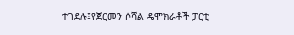ተገደሉ፤የጀርመን ሶሻል ዴሞክራቶች ፓርቲ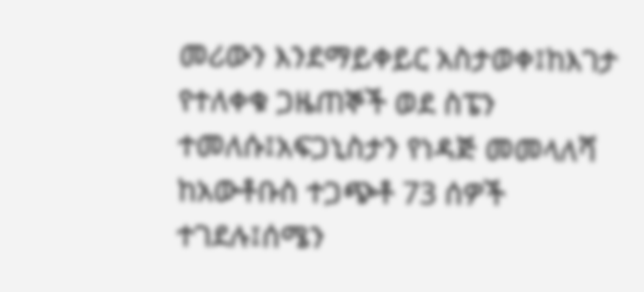መሪውን እንደማይቀይር አስታወቀ፤ከእገታ የተለቀቁ ጋዜጠኞች ወደ ስፔን ተመለሱ፤አፍጋኒስታን የነዳጅ መመላለሻ ከአውቶቡስ ተጋጭቶ 73 ሰዎች ተገደሉ፤ሰሜን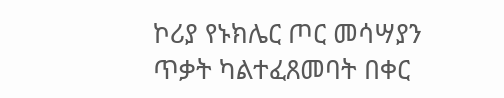ኮሪያ የኑክሌር ጦር መሳሣያን ጥቃት ካልተፈጸመባት በቀር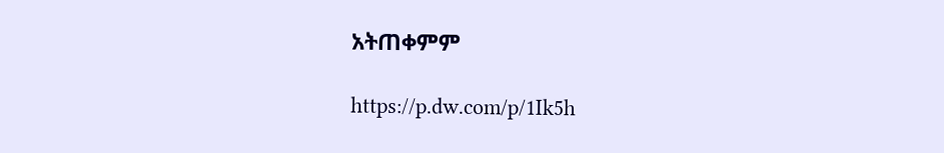አትጠቀምም

https://p.dw.com/p/1Ik5h